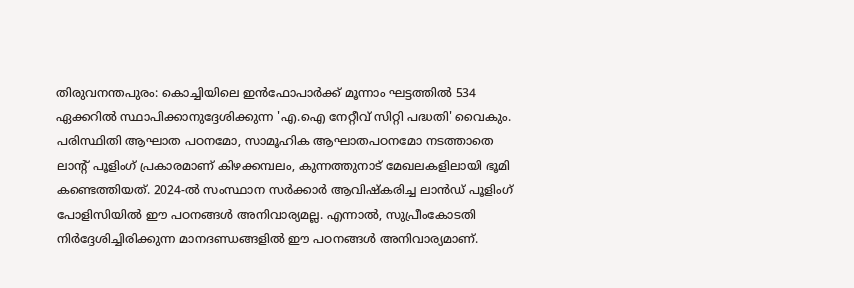തിരുവനന്തപുരം: കൊച്ചിയിലെ ഇൻഫോപാർക്ക് മൂന്നാം ഘട്ടത്തിൽ 534 ഏക്കറിൽ സ്ഥാപിക്കാനുദ്ദേശിക്കുന്ന 'എ.ഐ നേറ്റീവ് സിറ്റി പദ്ധതി' വൈകും.
പരിസ്ഥിതി ആഘാത പഠനമോ, സാമൂഹിക ആഘാതപഠനമോ നടത്താതെ ലാന്റ് പൂളിംഗ് പ്രകാരമാണ് കിഴക്കമ്പലം, കുന്നത്തുനാട് മേഖലകളിലായി ഭൂമി കണ്ടെത്തിയത്. 2024-ൽ സംസ്ഥാന സർക്കാർ ആവിഷ്കരിച്ച ലാൻഡ് പൂളിംഗ് പോളിസിയിൽ ഈ പഠനങ്ങൾ അനിവാര്യമല്ല. എന്നാൽ, സുപ്രീംകോടതി നിർദ്ദേശിച്ചിരിക്കുന്ന മാനദണ്ഡങ്ങളിൽ ഈ പഠനങ്ങൾ അനിവാര്യമാണ്.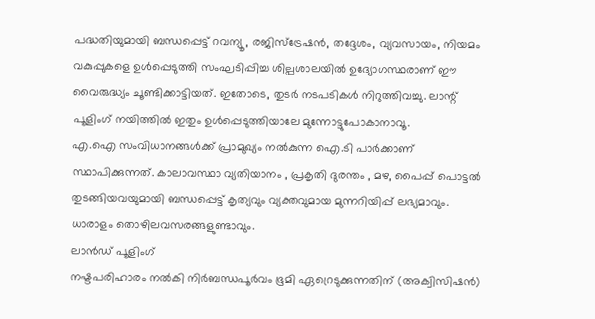പദ്ധതിയുമായി ബന്ധപ്പെട്ട് റവന്യൂ, രജിസ്ട്രേഷൻ, തദ്ദേശം, വ്യവസായം, നിയമം വകുപ്പുകളെ ഉൾപ്പെടുത്തി സംഘടിപ്പിച്ച ശില്പശാലയിൽ ഉദ്യോഗസ്ഥരാണ് ഈ വൈരുദ്ധ്യം ചൂണ്ടിക്കാട്ടിയത്. ഇതോടെ, തുടർ നടപടികൾ നിറുത്തിവച്ചു. ലാന്റ് പൂളിംഗ് നയിത്തിൽ ഇതും ഉൾപ്പെടുത്തിയാലേ മുന്നോട്ടുപോകാനാവൂ.
എ.ഐ സംവിധാനങ്ങൾക്ക് പ്രാമുഖ്യം നൽകുന്ന ഐ.ടി പാർക്കാണ് സ്ഥാപിക്കുന്നത്. കാലാവസ്ഥാ വ്യതിയാനം , പ്രകൃതി ദുരന്തം , മഴ, പൈപ്പ് പൊട്ടൽ തുടങ്ങിയവയുമായി ബന്ധപ്പെട്ട് കൃത്യവും വ്യക്തവുമായ മുന്നറിയിപ്പ് ലഭ്യമാവും. ധാരാളം തൊഴിലവസരങ്ങളുണ്ടാവും.
ലാൻഡ് പൂളിംഗ്
നഷ്ടപരിഹാരം നൽകി നിർബന്ധപൂർവം ഭൂമി ഏറ്രെടുക്കുന്നതിന് (അക്വിസിഷൻ)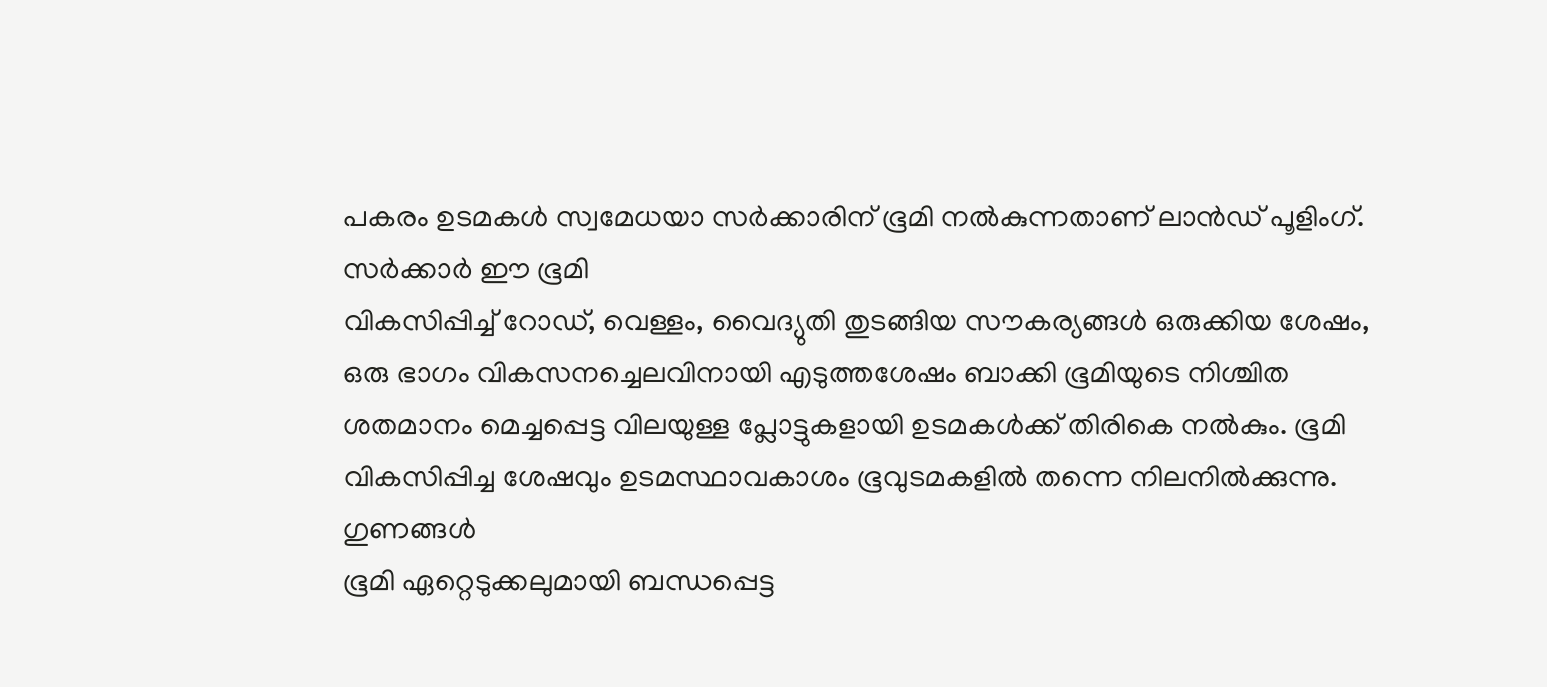പകരം ഉടമകൾ സ്വമേധയാ സർക്കാരിന് ഭൂമി നൽകുന്നതാണ് ലാൻഡ് പൂളിംഗ്. സർക്കാർ ഈ ഭൂമി
വികസിപ്പിച്ച് റോഡ്, വെള്ളം, വൈദ്യുതി തുടങ്ങിയ സൗകര്യങ്ങൾ ഒരുക്കിയ ശേഷം, ഒരു ഭാഗം വികസനച്ചെലവിനായി എടുത്തശേഷം ബാക്കി ഭൂമിയുടെ നിശ്ചിത ശതമാനം മെച്ചപ്പെട്ട വിലയുള്ള പ്ലോട്ടുകളായി ഉടമകൾക്ക് തിരികെ നൽകും. ഭൂമി വികസിപ്പിച്ച ശേഷവും ഉടമസ്ഥാവകാശം ഭൂവുടമകളിൽ തന്നെ നിലനിൽക്കുന്നു.
ഗുണങ്ങൾ
ഭൂമി ഏറ്റെടുക്കലുമായി ബന്ധപ്പെട്ട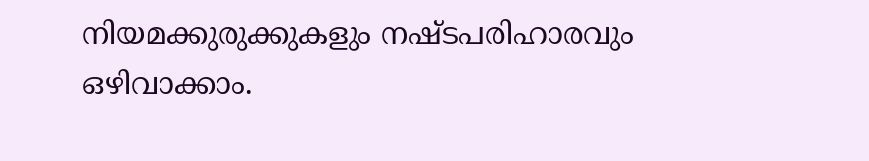നിയമക്കുരുക്കുകളും നഷ്ടപരിഹാരവും ഒഴിവാക്കാം.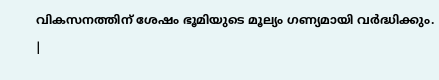വികസനത്തിന് ശേഷം ഭൂമിയുടെ മൂല്യം ഗണ്യമായി വർദ്ധിക്കും.
|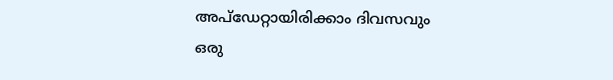അപ്ഡേറ്റായിരിക്കാം ദിവസവും
ഒരു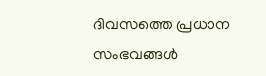ദിവസത്തെ പ്രധാന സംഭവങ്ങൾ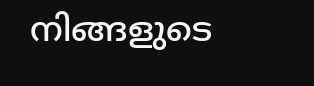നിങ്ങളുടെ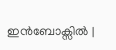ഇൻബോക്സിൽ |